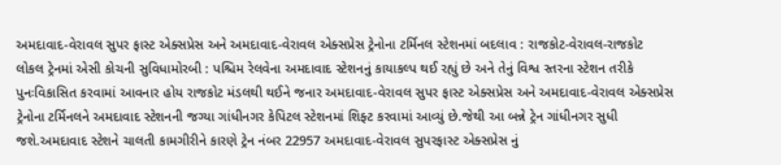અમદાવાદ-વેરાવલ સુપર ફાસ્ટ એક્સપ્રેસ અને અમદાવાદ-વેરાવલ એક્સપ્રેસ ટ્રેનોના ટર્મિનલ સ્ટેશનમાં બદલાવ : રાજકોટ-વેરાવલ-રાજકોટ લોકલ ટ્રેનમાં એસી કોચની સુવિધામોરબી : પશ્ચિમ રેલવેના અમદાવાદ સ્ટેશનનું કાયાકલ્પ થઈ રહ્યું છે અને તેનું વિશ્વ સ્તરના સ્ટેશન તરીકે પુનઃવિકાસિત કરવામાં આવનાર હોય રાજકોટ મંડલથી થઈને જનાર અમદાવાદ-વેરાવલ સુપર ફાસ્ટ એક્સપ્રેસ અને અમદાવાદ-વેરાવલ એક્સપ્રેસ ટ્રેનોના ટર્મિનલને અમદાવાદ સ્ટેશનની જગ્યા ગાંધીનગર કેપિટલ સ્ટેશનમાં શિફ્ટ કરવામાં આવ્યું છે.જેથી આ બન્ને ટ્રેન ગાંધીનગર સુધી જશે.અમદાવાદ સ્ટેશને ચાલતી કામગીરીને કારણે ટ્રેન નંબર 22957 અમદાવાદ-વેરાવલ સુપરફાસ્ટ એક્સપ્રેસ નું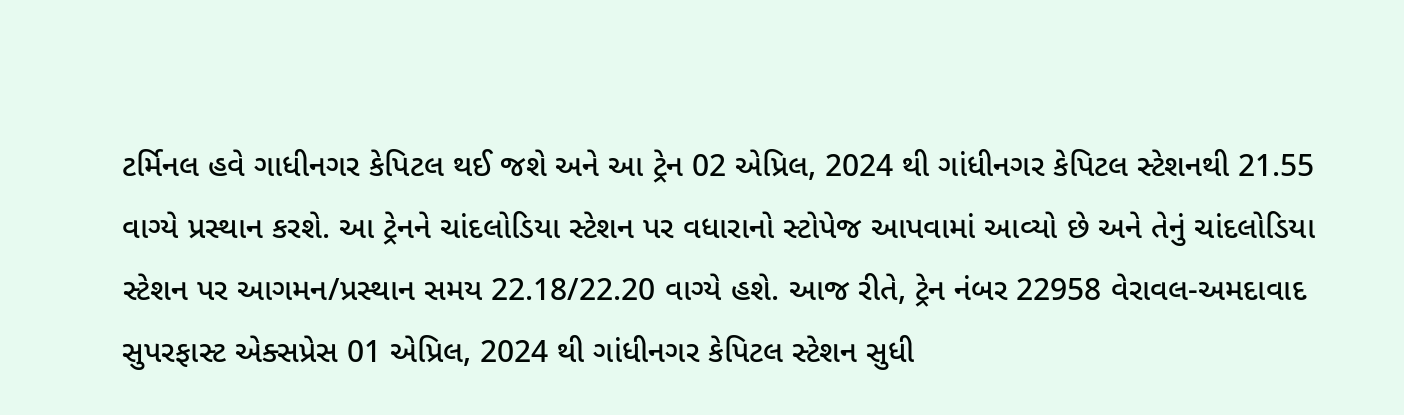ટર્મિનલ હવે ગાધીનગર કેપિટલ થઈ જશે અને આ ટ્રેન 02 એપ્રિલ, 2024 થી ગાંધીનગર કેપિટલ સ્ટેશનથી 21.55 વાગ્યે પ્રસ્થાન કરશે. આ ટ્રેનને ચાંદલોડિયા સ્ટેશન પર વધારાનો સ્ટોપેજ આપવામાં આવ્યો છે અને તેનું ચાંદલોડિયા સ્ટેશન પર આગમન/પ્રસ્થાન સમય 22.18/22.20 વાગ્યે હશે. આજ રીતે, ટ્રેન નંબર 22958 વેરાવલ-અમદાવાદ સુપરફાસ્ટ એક્સપ્રેસ 01 એપ્રિલ, 2024 થી ગાંધીનગર કેપિટલ સ્ટેશન સુધી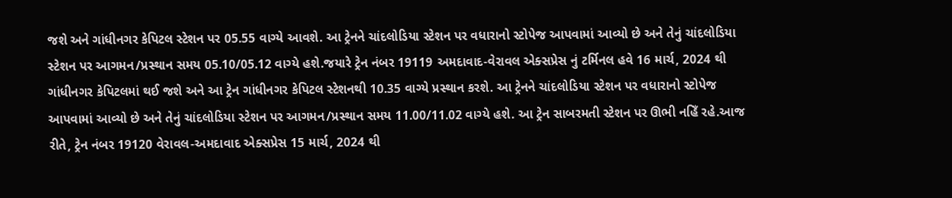જશે અને ગાંધીનગર કેપિટલ સ્ટેશન પર 05.55 વાગ્યે આવશે. આ ટ્રેનને ચાંદલોડિયા સ્ટેશન પર વધારાનો સ્ટોપેજ આપવામાં આવ્યો છે અને તેનું ચાંદલોડિયા સ્ટેશન પર આગમન/પ્રસ્થાન સમય 05.10/05.12 વાગ્યે હશે.જયારે ટ્રેન નંબર 19119 અમદાવાદ-વેરાવલ એક્સપ્રેસ નું ટર્મિનલ હવે 16 માર્ચ, 2024 થી ગાંધીનગર કેપિટલમાં થઈ જશે અને આ ટ્રેન ગાંધીનગર કેપિટલ સ્ટેશનથી 10.35 વાગ્યે પ્રસ્થાન કરશે. આ ટ્રેનને ચાંદલોડિયા સ્ટેશન પર વધારાનો સ્ટોપેજ આપવામાં આવ્યો છે અને તેનું ચાંદલોડિયા સ્ટેશન પર આગમન/પ્રસ્થાન સમય 11.00/11.02 વાગ્યે હશે. આ ટ્રેન સાબરમતી સ્ટેશન પર ઊભી નહિઁ રહે.આજ રીતે, ટ્રેન નંબર 19120 વેરાવલ-અમદાવાદ એક્સપ્રેસ 15 માર્ચ, 2024 થી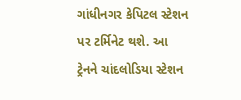ગાંધીનગર કેપિટલ સ્ટેશન પર ટર્મિનેટ થશે. આ ટ્રેનને ચાંદલોડિયા સ્ટેશન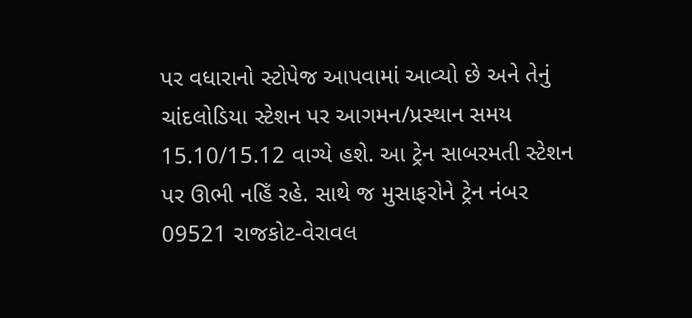પર વધારાનો સ્ટોપેજ આપવામાં આવ્યો છે અને તેનું ચાંદલોડિયા સ્ટેશન પર આગમન/પ્રસ્થાન સમય 15.10/15.12 વાગ્યે હશે. આ ટ્રેન સાબરમતી સ્ટેશન પર ઊભી નહિઁ રહે. સાથે જ મુસાફરોને ટ્રેન નંબર 09521 રાજકોટ-વેરાવલ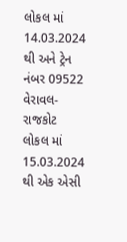લોકલ માં 14.03.2024 થી અને ટ્રેન નંબર 09522 વેરાવલ-રાજકોટ લોકલ માં 15.03.2024 થી એક એસી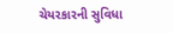ચેયરકારની સુવિધા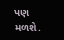પણ મળશે.